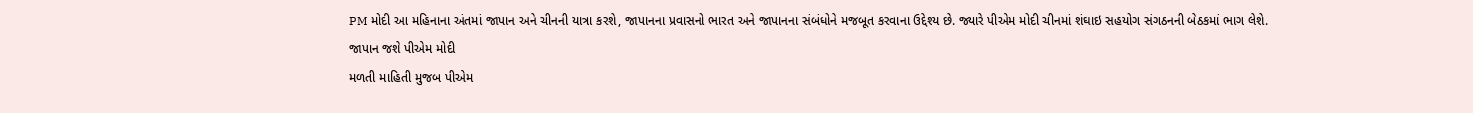PM મોદી આ મહિનાના અંતમાં જાપાન અને ચીનની યાત્રા કરશે, જાપાનના પ્રવાસનો ભારત અને જાપાનના સંબંધોને મજબૂત કરવાના ઉદ્દેશ્ય છે. જ્યારે પીએમ મોદી ચીનમાં શંઘાઇ સહયોગ સંગઠનની બેઠકમાં ભાગ લેશે.
જાપાન જશે પીએમ મોદી
મળતી માહિતી મુજબ પીએમ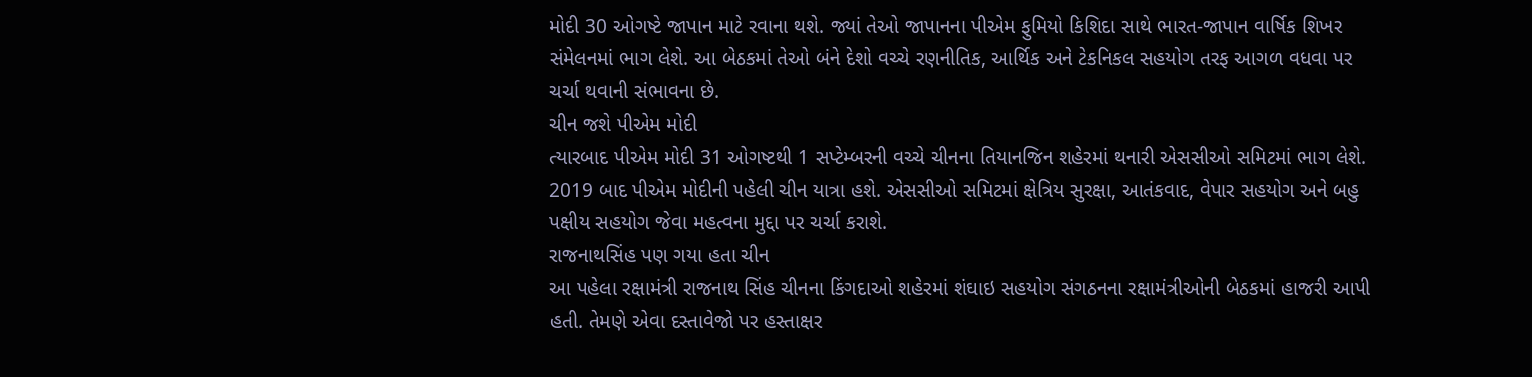મોદી 30 ઓગષ્ટે જાપાન માટે રવાના થશે. જ્યાં તેઓ જાપાનના પીએમ ફુમિયો કિશિદા સાથે ભારત-જાપાન વાર્ષિક શિખર સંમેલનમાં ભાગ લેશે. આ બેઠકમાં તેઓ બંને દેશો વચ્ચે રણનીતિક, આર્થિક અને ટેકનિકલ સહયોગ તરફ આગળ વધવા પર ચર્ચા થવાની સંભાવના છે.
ચીન જશે પીએમ મોદી
ત્યારબાદ પીએમ મોદી 31 ઓગષ્ટથી 1 સપ્ટેમ્બરની વચ્ચે ચીનના તિયાનજિન શહેરમાં થનારી એસસીઓ સમિટમાં ભાગ લેશે. 2019 બાદ પીએમ મોદીની પહેલી ચીન યાત્રા હશે. એસસીઓ સમિટમાં ક્ષેત્રિય સુરક્ષા, આતંકવાદ, વેપાર સહયોગ અને બહુ પક્ષીય સહયોગ જેવા મહત્વના મુદ્દા પર ચર્ચા કરાશે.
રાજનાથસિંહ પણ ગયા હતા ચીન
આ પહેલા રક્ષામંત્રી રાજનાથ સિંહ ચીનના કિંગદાઓ શહેરમાં શંઘાઇ સહયોગ સંગઠનના રક્ષામંત્રીઓની બેઠકમાં હાજરી આપી હતી. તેમણે એવા દસ્તાવેજો પર હસ્તાક્ષર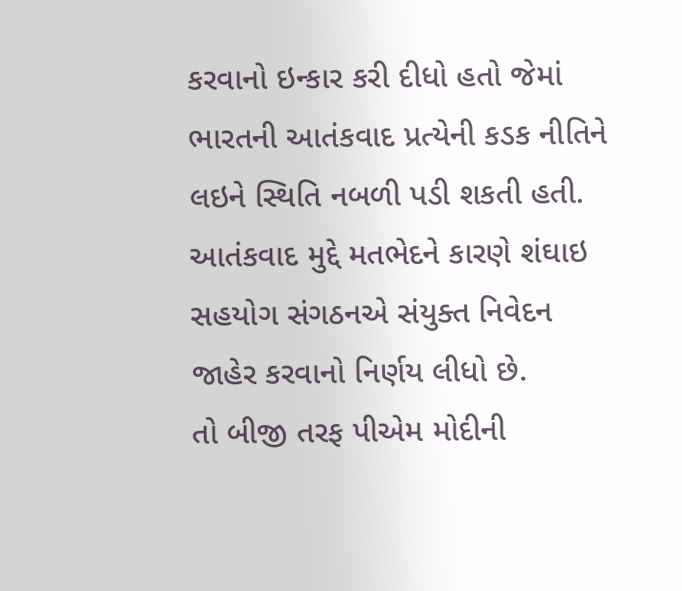કરવાનો ઇન્કાર કરી દીધો હતો જેમાં ભારતની આતંકવાદ પ્રત્યેની કડક નીતિને લઇને સ્થિતિ નબળી પડી શકતી હતી. આતંકવાદ મુદ્દે મતભેદને કારણે શંઘાઇ સહયોગ સંગઠનએ સંયુક્ત નિવેદન જાહેર કરવાનો નિર્ણય લીધો છે.
તો બીજી તરફ પીએમ મોદીની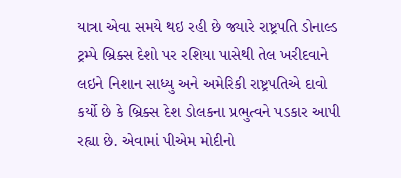યાત્રા એવા સમયે થઇ રહી છે જ્યારે રાષ્ટ્રપતિ ડોનાલ્ડ ટ્રમ્પે બ્રિક્સ દેશો પર રશિયા પાસેથી તેલ ખરીદવાને લઇને નિશાન સાધ્યુ અને અમેરિકી રાષ્ટ્રપતિએ દાવો કર્યો છે કે બ્રિક્સ દેશ ડોલકના પ્રભુત્વને પડકાર આપી રહ્યા છે. એવામાં પીએમ મોદીનો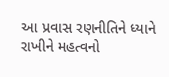આ પ્રવાસ રણનીતિને ધ્યાને રાખીને મહત્વનો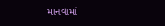માનવામાં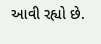આવી રહ્યો છે.